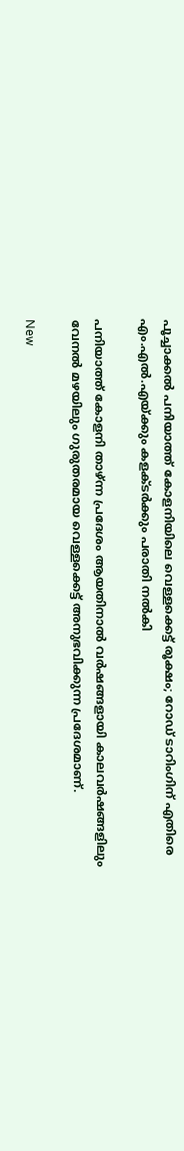പൂച്ചാക്കല്‍ പനിയാത്ത് കോളനിയിലെ വെള്ളക്കെട്ട് രൂക്ഷം; റോഡ് ടാറിംഗിന് എതിരെ എം.എല്‍.എയ്ക്കും കളക്ടര്‍ക്കും പരാതി നല്‍കി

പനിയാത്ത് കോളനി താഴ്ന്ന പ്രദേശം ആയതിനാല്‍ വര്‍ഷങ്ങളായി കാലവര്‍ഷങ്ങളിലും വേനല്‍ മഴയിലും ഗുരുതരമായ വെള്ളക്കെട്ട് അനുഭവിക്കുന്ന പ്രദേശമാണ്.

New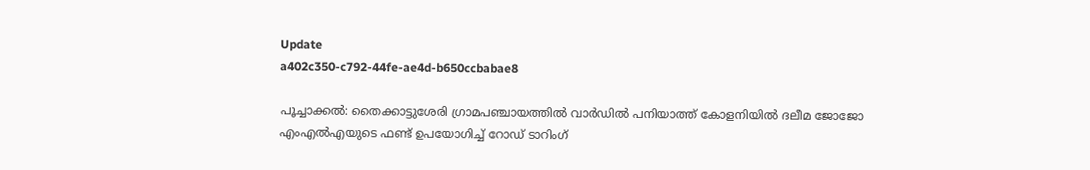Update
a402c350-c792-44fe-ae4d-b650ccbabae8

പൂച്ചാക്കല്‍: തൈക്കാട്ടുശേരി ഗ്രാമപഞ്ചായത്തില്‍ വാര്‍ഡില്‍ പനിയാത്ത് കോളനിയില്‍ ദലീമ ജോജോ എംഎല്‍എയുടെ ഫണ്ട് ഉപയോഗിച്ച് റോഡ് ടാറിംഗ്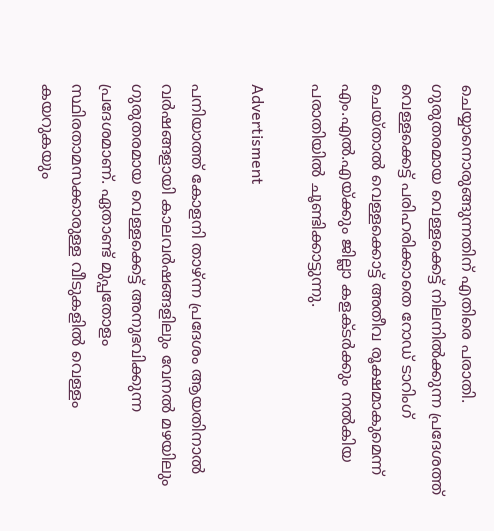ചെയ്യാനൊരുങ്ങുന്നതിന് എതിരെ പരാതി.  ഗുരുതരമായ വെള്ളക്കെട്ട് നിലനില്‍ക്കുന്ന പ്രദേശത്ത് വെള്ളക്കെട്ട് പരിഹരിക്കാതെ റോഡ് ടാറിംഗ് ചെയ്താല്‍ വെള്ളക്കൊട്ട് അതീവ രൂക്ഷമാകുമെന്ന് എം.എല്‍.എയ്ക്കും ജില്ലാ കളക്ടര്‍ക്കും നല്‍കിയ പരാതിയില്‍ ചൂണ്ടിക്കാട്ടുന്നു.

Advertisment

പനിയാത്ത് കോളനി താഴ്ന്ന പ്രദേശം ആയതിനാല്‍ വര്‍ഷങ്ങളായി കാലവര്‍ഷങ്ങളിലും വേനല്‍ മഴയിലും ഗുരുതരമായ വെള്ളക്കെട്ട് അനുഭവിക്കുന്ന പ്രദേശമാണ്. ഏതാണ്ട് മുപ്പതോളം സ്ഥിരതാമസക്കാരുള്ള വീടുകളില്‍ വെള്ളം കയറുകയും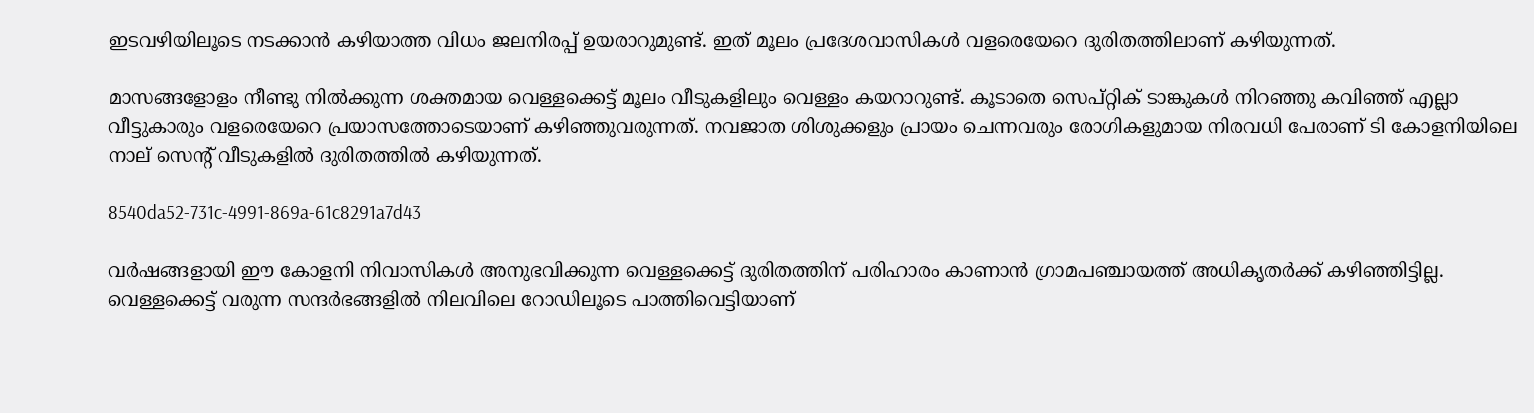ഇടവഴിയിലൂടെ നടക്കാന്‍ കഴിയാത്ത വിധം ജലനിരപ്പ് ഉയരാറുമുണ്ട്. ഇത് മൂലം പ്രദേശവാസികള്‍ വളരെയേറെ ദുരിതത്തിലാണ് കഴിയുന്നത്.

മാസങ്ങളോളം നീണ്ടു നില്‍ക്കുന്ന ശക്തമായ വെള്ളക്കെട്ട് മൂലം വീടുകളിലും വെള്ളം കയറാറുണ്ട്. കൂടാതെ സെപ്റ്റിക് ടാങ്കുകള്‍ നിറഞ്ഞു കവിഞ്ഞ് എല്ലാ വീട്ടുകാരും വളരെയേറെ പ്രയാസത്തോടെയാണ് കഴിഞ്ഞുവരുന്നത്. നവജാത ശിശുക്കളും പ്രായം ചെന്നവരും രോഗികളുമായ നിരവധി പേരാണ് ടി കോളനിയിലെ നാല് സെന്റ് വീടുകളില്‍ ദുരിതത്തില്‍ കഴിയുന്നത്.

8540da52-731c-4991-869a-61c8291a7d43

വര്‍ഷങ്ങളായി ഈ കോളനി നിവാസികള്‍ അനുഭവിക്കുന്ന വെള്ളക്കെട്ട് ദുരിതത്തിന് പരിഹാരം കാണാന്‍ ഗ്രാമപഞ്ചായത്ത് അധികൃതര്‍ക്ക് കഴിഞ്ഞിട്ടില്ല. വെള്ളക്കെട്ട് വരുന്ന സന്ദര്‍ഭങ്ങളില്‍ നിലവിലെ റോഡിലൂടെ പാത്തിവെട്ടിയാണ്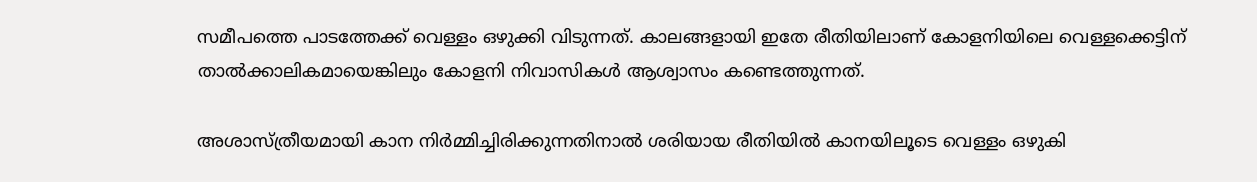സമീപത്തെ പാടത്തേക്ക് വെള്ളം ഒഴുക്കി വിടുന്നത്. കാലങ്ങളായി ഇതേ രീതിയിലാണ് കോളനിയിലെ വെള്ളക്കെട്ടിന് താല്‍ക്കാലികമായെങ്കിലും കോളനി നിവാസികള്‍ ആശ്വാസം കണ്ടെത്തുന്നത്.

അശാസ്ത്രീയമായി കാന നിര്‍മ്മിച്ചിരിക്കുന്നതിനാല്‍ ശരിയായ രീതിയില്‍ കാനയിലൂടെ വെള്ളം ഒഴുകി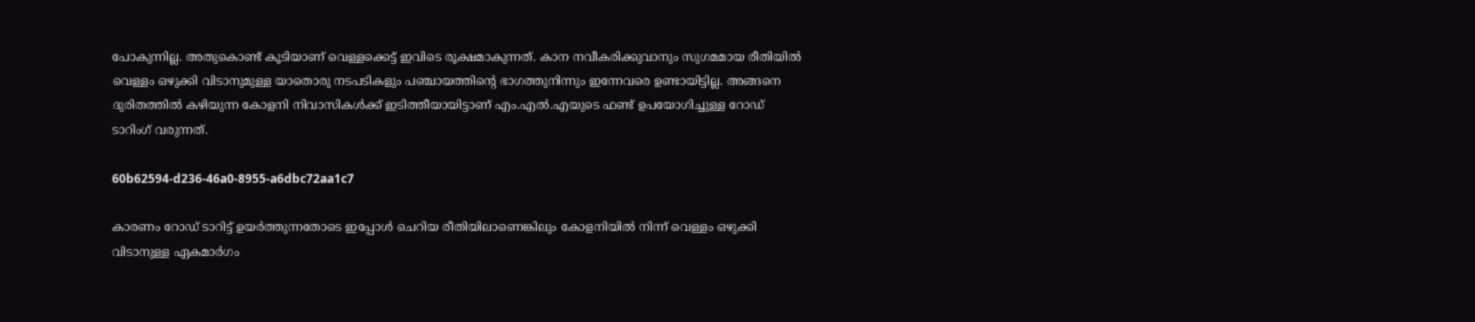പോകുന്നില്ല. അതുകൊണ്ട് കൂടിയാണ് വെള്ളക്കെട്ട് ഇവിടെ രൂക്ഷമാകുന്നത്. കാന നവീകരിക്കുവാനും സുഗമമായ രീതിയില്‍ വെള്ളം ഒഴുക്കി വിടാനുമുള്ള യാതൊരു നടപടികളും പഞ്ചായത്തിന്റെ ഭാഗത്തുനിന്നും ഇന്നേവരെ ഉണ്ടായിട്ടില്ല. അങ്ങനെ ദുരിതത്തില്‍ കഴിയുന്ന കോളനി നിവാസികള്‍ക്ക് ഇടിത്തീയായിട്ടാണ് എം.എല്‍.എയുടെ ഫണ്ട് ഉപയോഗിച്ചുള്ള റോഡ് ടാറിംഗ് വരുന്നത്.

60b62594-d236-46a0-8955-a6dbc72aa1c7

കാരണം റോഡ് ടാറിട്ട് ഉയര്‍ത്തുന്നതോടെ ഇപ്പോള്‍ ചെറിയ രീതിയിലാണെങ്കിലും കോളനിയില്‍ നിന്ന് വെള്ളം ഒഴുക്കി വിടാനുള്ള ഏകമാര്‍ഗം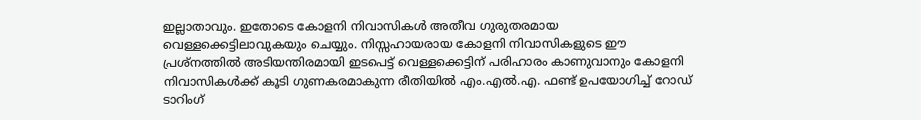ഇല്ലാതാവും. ഇതോടെ കോളനി നിവാസികള്‍ അതീവ ഗുരുതരമായ വെള്ളക്കെട്ടിലാവുകയും ചെയ്യും. നിസ്സഹായരായ കോളനി നിവാസികളുടെ ഈ പ്രശ്‌നത്തില്‍ അടിയന്തിരമായി ഇടപെട്ട് വെള്ളക്കെട്ടിന് പരിഹാരം കാണുവാനും കോളനി നിവാസികള്‍ക്ക് കൂടി ഗുണകരമാകുന്ന രീതിയില്‍ എം.എല്‍.എ. ഫണ്ട് ഉപയോഗിച്ച് റോഡ് ടാറിംഗ്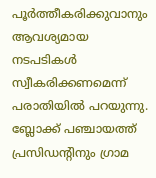പൂര്‍ത്തീകരിക്കുവാനും ആവശ്യമായ നടപടികള്‍ സ്വീകരിക്കണമെന്ന് പരാതിയില്‍ പറയുന്നു. ബ്ലോക്ക് പഞ്ചായത്ത് പ്രസിഡന്റിനും ഗ്രാമ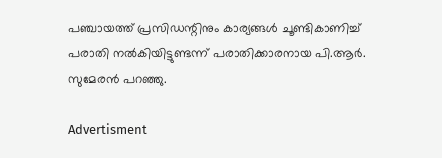പഞ്ചായത്ത് പ്രസിഡന്റിനും കാര്യങ്ങള്‍ ചൂണ്ടികാണിച്ച് പരാതി നല്‍കിയിട്ടുണ്ടന്ന് പരാതിക്കാരനായ പി.ആര്‍. സുമേരന്‍ പറഞ്ഞു.

Advertisment